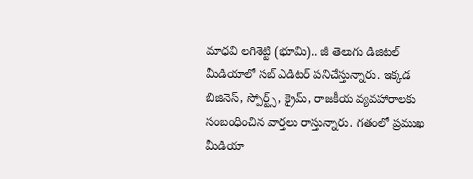మాధవి లగిశెట్టి (భూమి).. జీ తెలుగు డిజిటల్ మీడియాలో సబ్ ఎడిటర్ పనిచేస్తున్నారు. ఇక్కడ బిజినెస్, స్పోర్ట్స్, క్రైమ్, రాజకీయ వ్యవహారాలకు సంబంధించిన వార్తలు రాస్తున్నారు. గతంలో ప్రముఖ మీడియా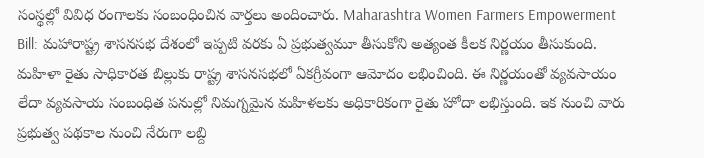సంస్థల్లో వివిధ రంగాలకు సంబంధించిన వార్తలు అందించారు. Maharashtra Women Farmers Empowerment Bill: మహారాష్ట్ర శాసనసభ దేశంలో ఇప్పటి వరకు ఏ ప్రభుత్వమూ తీసుకోని అత్యంత కీలక నిర్ణయం తీసుకుంది. మహిళా రైతు సాధికారత బిల్లుకు రాష్ట్ర శాసనసభలో ఏకగ్రీవంగా ఆమోదం లభించింది. ఈ నిర్ణయంతో వ్యవసాయం లేదా వ్యవసాయ సంబంధిత పనుల్లో నిమగ్నమైన మహిళలకు అధికారికంగా రైతు హోదా లభిస్తుంది. ఇక నుంచి వారు ప్రభుత్వ పథకాల నుంచి నేరుగా లబ్ది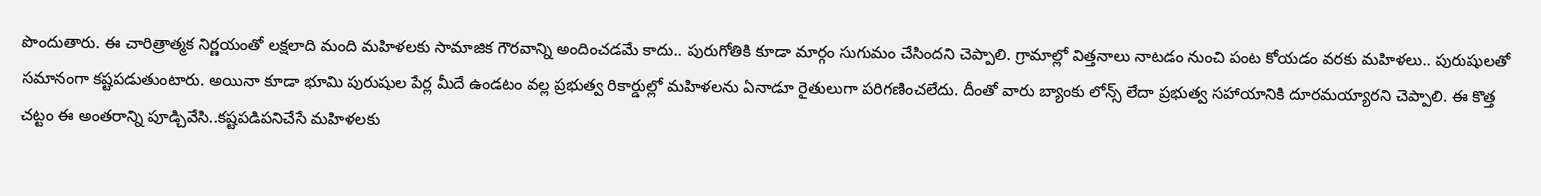పొందుతారు. ఈ చారిత్రాత్మక నిర్ణయంతో లక్షలాది మంది మహిళలకు సామాజిక గౌరవాన్ని అందించడమే కాదు.. పురుగోతికి కూడా మార్గం సుగుమం చేసిందని చెప్పాలి. గ్రామాల్లో విత్తనాలు నాటడం నుంచి పంట కోయడం వరకు మహిళలు.. పురుషులతో సమానంగా కష్టపడుతుంటారు. అయినా కూడా భూమి పురుషుల పేర్ల మీదే ఉండటం వల్ల ప్రభుత్వ రికార్డుల్లో మహిళలను ఏనాడూ రైతులుగా పరిగణించలేదు. దీంతో వారు బ్యాంకు లోన్స్ లేదా ప్రభుత్వ సహాయానికి దూరమయ్యారని చెప్పాలి. ఈ కొత్త చట్టం ఈ అంతరాన్ని పూడ్చివేసి..కష్టపడిపనిచేసే మహిళలకు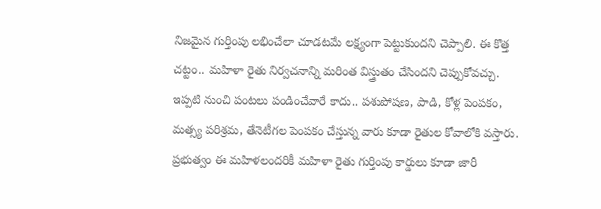నిజమైన గుర్తింపు లభించేలా చూడటమే లక్ష్యంగా పెట్టుకుందని చెప్పాలి. ఈ కొత్త చట్టం.. మహిళా రైతు నిర్వచనాన్ని మరింత విస్త్రుతం చేసిందని చెప్పుకోవచ్చు. ఇప్పటి నుంచి పంటలు పండించేవారే కాదు.. పశుపోషణ, పాడి, కోళ్ల పెంపకం, మత్స్య పరిశ్రమ, తేనెటీగల పెంపకం చేస్తున్న వారు కూడా రైతుల కోవాలోకి వస్తారు. ప్రభుత్వం ఈ మహిళలందరికీ మహిళా రైతు గుర్తింపు కార్డులు కూడా జారీ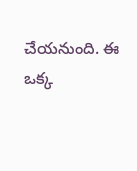చేయనుంది. ఈ ఒక్క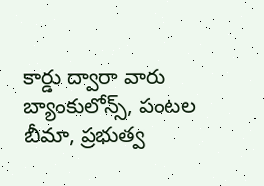కార్డు ద్వారా వారు బ్యాంకులోన్స్, పంటల బీమా, ప్రభుత్వ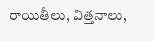రాయితీలు, విత్తనాలు,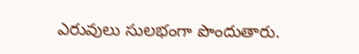ఎరువులు సులభంగా పొందుతారు.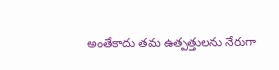అంతేకాదు తమ ఉత్పత్తులను నేరుగా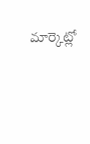మార్కెట్లో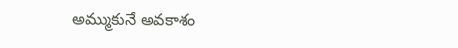అమ్ముకునే అవకాశం